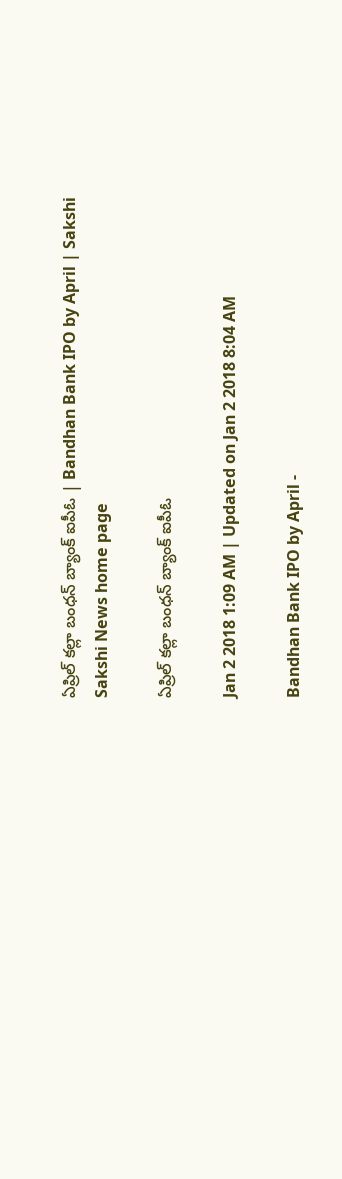ఏప్రిల్‌ కల్లా బంధన్‌ బ్యాంక్‌ ఐపీఓ | Bandhan Bank IPO by April | Sakshi
Sakshi News home page

ఏప్రిల్‌ కల్లా బంధన్‌ బ్యాంక్‌ ఐపీఓ

Jan 2 2018 1:09 AM | Updated on Jan 2 2018 8:04 AM

Bandhan Bank IPO by April -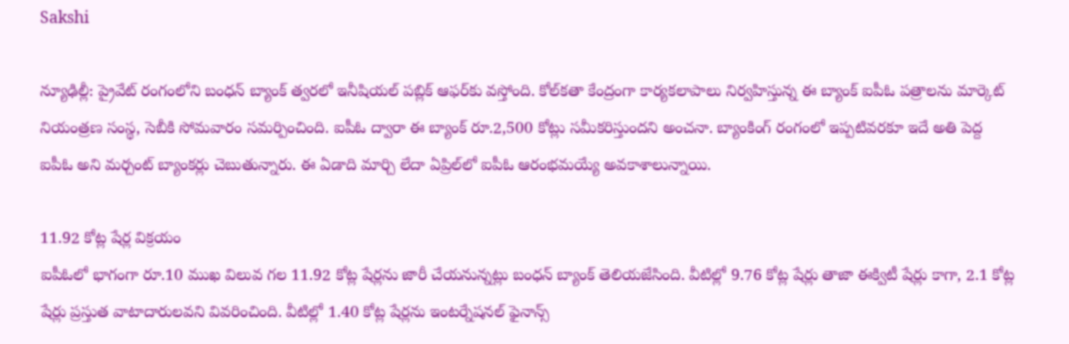Sakshi

న్యూఢిల్లీ: ప్రైవేట్‌ రంగంలోని బంధన్‌ బ్యాంక్‌ త్వరలో ఇనీషియల్‌ పబ్లిక్‌ ఆఫర్‌కు వస్తోంది. కోల్‌కతా కేంద్రంగా కార్యకలాపాలు నిర్వహిస్తున్న ఈ బ్యాంక్‌ ఐపీఓ పత్రాలను మార్కెట్‌ నియంత్రణ సంస్థ, సెబీకి సోమవారం సమర్పించింది. ఐపీఓ ద్వారా ఈ బ్యాంక్‌ రూ.2,500 కోట్లు సమీకరిస్తుందని అంచనా. బ్యాంకింగ్‌ రంగంలో ఇప్పటివరకూ ఇదే అతి పెద్ద ఐపీఓ అని మర్చంట్‌ బ్యాంకర్లు చెబుతున్నారు. ఈ ఏడాది మార్చి లేదా ఏప్రిల్‌లో ఐపీఓ ఆరంభమయ్యే అవకాశాలున్నాయి.

11.92 కోట్ల షేర్ల విక్రయం
ఐపీఓలో భాగంగా రూ.10 ముఖ విలువ గల 11.92 కోట్ల షేర్లను జారీ చేయనున్నట్లు బంధన్‌ బ్యాంక్‌ తెలియజేసింది. వీటిల్లో 9.76 కోట్ల షేర్లు తాజా ఈక్విటీ షేర్లు కాగా, 2.1 కోట్ల షేర్లు ప్రస్తుత వాటాదారులవని వివరించింది. వీటిల్లో 1.40 కోట్ల షేర్లను ఇంటర్నేషనల్‌ ఫైనాన్స్‌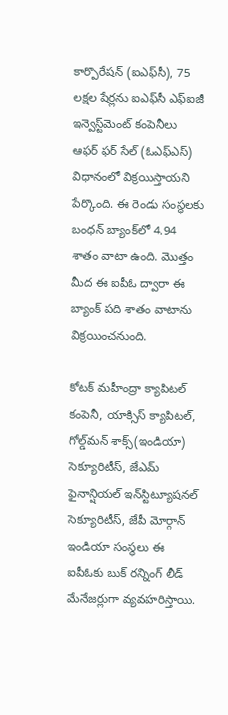కార్పొరేషన్‌ (ఐఎఫ్‌సీ), 75 లక్షల షేర్లను ఐఎఫ్‌సీ ఎఫ్‌ఐజీ ఇన్వెస్ట్‌మెంట్‌ కంపెనీలు ఆఫర్‌ ఫర్‌ సేల్‌ (ఓఎఫ్‌ఎస్‌) విధానంలో విక్రయిస్తాయని పేర్కొంది. ఈ రెండు సంస్థలకు బంధన్‌ బ్యాంక్‌లో 4.94 శాతం వాటా ఉంది. మొత్తం మీద ఈ ఐపీఓ ద్వారా ఈ బ్యాంక్‌ పది శాతం వాటాను విక్రయించనుంది.

కోటక్‌ మహీంద్రా క్యాపిటల్‌ కంపెనీ, యాక్సిస్‌ క్యాపిటల్, గోల్డ్‌మన్‌ శాక్స్‌(ఇండియా) సెక్యూరిటీస్, జేఎమ్‌ ఫైనాన్షియల్‌ ఇన్‌స్టిట్యూషనల్‌ సెక్యూరిటీస్, జేపీ మోర్గాన్‌ ఇండియా సంస్థలు ఈ ఐపీఓకు బుక్‌ రన్నింగ్‌ లీడ్‌ మేనేజర్లుగా వ్యవహరిస్తాయి.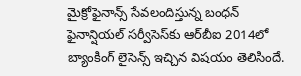మైక్రోఫైనాన్స్‌ సేవలందిస్తున్న బంధన్‌ ఫైనాన్షియల్‌ సర్వీసెస్‌కు ఆర్‌బీఐ 2014లో బ్యాంకింగ్‌ లైసెన్స్‌ ఇచ్చిన విషయం తెలిసిందే.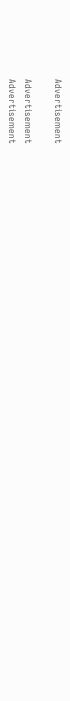Advertisement

Advertisement
Advertisement